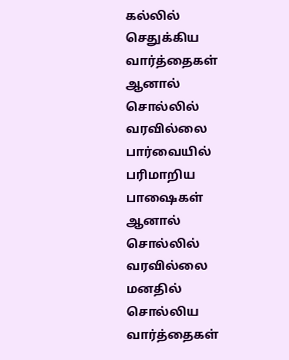கல்லில் செதுக்கிய வார்த்தைகள்
ஆனால் சொல்லில் வரவில்லை
பார்வையில் பரிமாறிய பாஷைகள்
ஆனால் சொல்லில் வரவில்லை
மனதில் சொல்லிய வார்த்தைகள்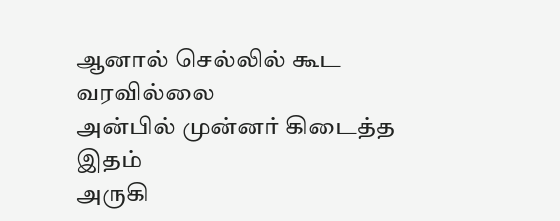ஆனால் செல்லில் கூட வரவில்லை
அன்பில் முன்னர் கிடைத்த இதம்
அருகி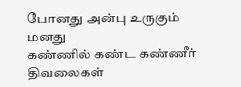போனது அன்பு உருகும் மனது
கண்ணில் கண்ட கண்ணீர் திவலைகள்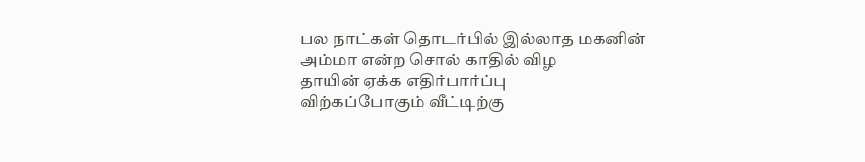பல நாட்கள் தொடர்பில் இல்லாத மகனின்
அம்மா என்ற சொல் காதில் விழ
தாயின் ஏக்க எதிர்பார்ப்பு
விற்கப்போகும் வீட்டிற்கு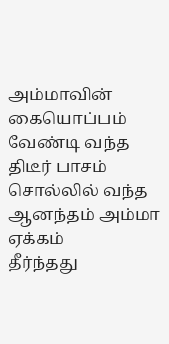அம்மாவின்
கையொப்பம் வேண்டி வந்த திடீர் பாசம்
சொல்லில் வந்த ஆனந்தம் அம்மா ஏக்கம்
தீர்ந்தது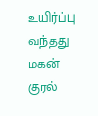உயிர்ப்பு வந்தது மகன் குரல்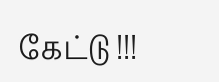கேட்டு !!!